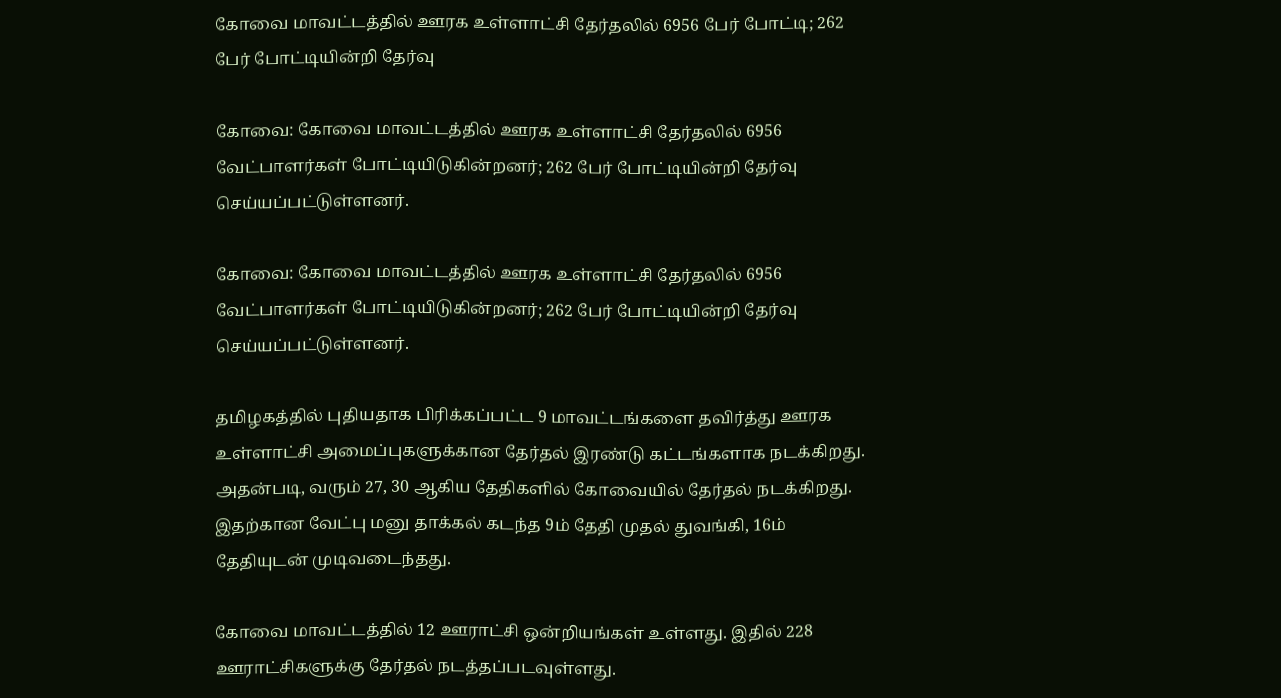கோவை மாவட்டத்தில் ஊரக உள்ளாட்சி தேர்தலில் 6956 பேர் போட்டி; 262 பேர் போட்டியின்றி தேர்வு

கோவை: கோவை மாவட்டத்தில் ஊரக உள்ளாட்சி தேர்தலில் 6956 வேட்பாளர்கள் போட்டியிடுகின்றனர்; 262 பேர் போட்டியின்றி தேர்வு செய்யப்பட்டுள்ளனர்.

கோவை: கோவை மாவட்டத்தில் ஊரக உள்ளாட்சி தேர்தலில் 6956 வேட்பாளர்கள் போட்டியிடுகின்றனர்; 262 பேர் போட்டியின்றி தேர்வு செய்யப்பட்டுள்ளனர்.

தமிழகத்தில் புதியதாக பிரிக்கப்பட்ட 9 மாவட்டங்களை தவிர்த்து ஊரக உள்ளாட்சி அமைப்புகளுக்கான தேர்தல் இரண்டு கட்டங்களாக நடக்கிறது. அதன்படி, வரும் 27, 30 ஆகிய தேதிகளில் கோவையில் தேர்தல் நடக்கிறது. இதற்கான வேட்பு மனு தாக்கல் கடந்த 9ம் தேதி முதல் துவங்கி, 16ம் தேதியுடன் முடிவடைந்தது.

கோவை மாவட்டத்தில் 12 ஊராட்சி ஒன்றியங்கள் உள்ளது. இதில் 228 ஊராட்சிகளுக்கு தேர்தல் நடத்தப்படவுள்ளது.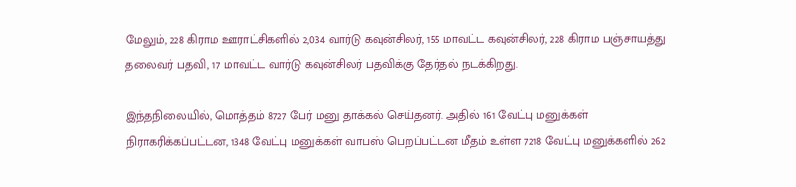மேலும், 228 கிராம ஊராட்சிகளில் 2,034 வார்டு கவுன்சிலர், 155 மாவட்ட கவுன்சிலர், 228 கிராம பஞ்சாயத்து தலைவர் பதவி, 17 மாவட்ட வார்டு கவுன்சிலர் பதவிக்கு தேர்தல் நடக்கிறது.

இந்தநிலையில், மொத்தம் 8727 பேர் மனு தாக்கல் செய்தனர். அதில் 161 வேட்பு மனுக்கள் நிராகரிக்கப்பட்டன, 1348 வேட்பு மனுக்கள் வாபஸ் பெறப்பட்டன மீதம் உள்ள 7218 வேட்பு மனுக்களில் 262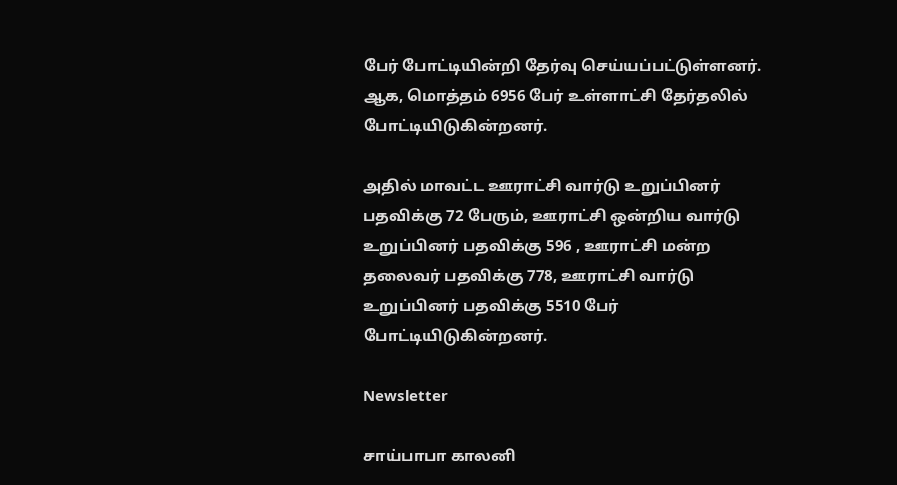பேர் போட்டியின்றி தேர்வு செய்யப்பட்டுள்ளனர். ஆக, மொத்தம் 6956 பேர் உள்ளாட்சி தேர்தலில் போட்டியிடுகின்றனர்.

அதில் மாவட்ட ஊராட்சி வார்டு உறுப்பினர் பதவிக்கு 72 பேரும், ஊராட்சி ஒன்றிய வார்டு உறுப்பினர் பதவிக்கு 596 , ஊராட்சி மன்ற தலைவர் பதவிக்கு 778, ஊராட்சி வார்டு உறுப்பினர் பதவிக்கு 5510 பேர் போட்டியிடுகின்றனர்.

Newsletter

சாய்பாபா காலனி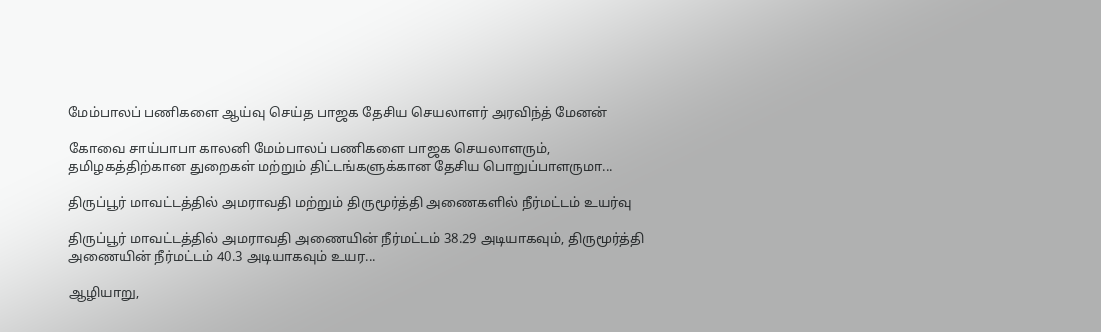மேம்பாலப் பணிகளை ஆய்வு செய்த பாஜக தேசிய செயலாளர் அரவிந்த் மேனன்

கோவை சாய்பாபா காலனி மேம்பாலப் பணிகளை பாஜக செயலாளரும், தமிழகத்திற்கான துறைகள் மற்றும் திட்டங்களுக்கான தேசிய பொறுப்பாளருமா...

திருப்பூர் மாவட்டத்தில் அமராவதி மற்றும் திருமூர்த்தி அணைகளில் நீர்மட்டம் உயர்வு

திருப்பூர் மாவட்டத்தில் அமராவதி அணையின் நீர்மட்டம் 38.29 அடியாகவும், திருமூர்த்தி அணையின் நீர்மட்டம் 40.3 அடியாகவும் உயர...

ஆழியாறு,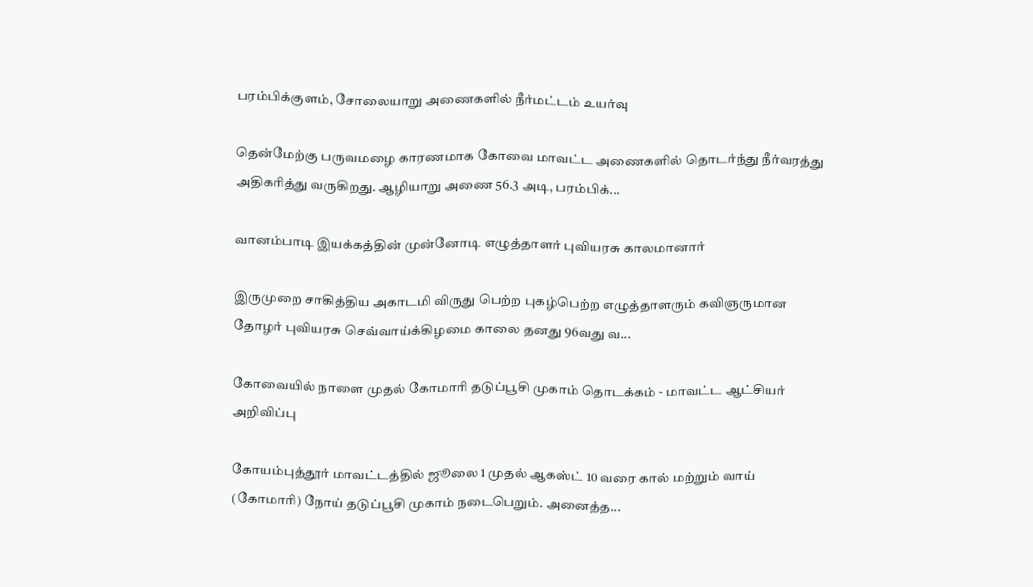பரம்பிக்குளம், சோலையாறு அணைகளில் நீர்மட்டம் உயர்வு

தென்மேற்கு பருவமழை காரணமாக கோவை மாவட்ட அணைகளில் தொடர்ந்து நீர்வரத்து அதிகரித்து வருகிறது. ஆழியாறு அணை 56.3 அடி, பரம்பிக்...

வானம்பாடி இயக்கத்தின் முன்னோடி எழுத்தாளர் புவியரசு காலமானார்

இருமுறை சாகித்திய அகாடமி விருது பெற்ற புகழ்பெற்ற எழுத்தாளரும் கவிஞருமான தோழர் புவியரசு செவ்வாய்க்கிழமை காலை தனது 96வது வ...

கோவையில் நாளை முதல் கோமாரி தடுப்பூசி முகாம் தொடக்கம் - மாவட்ட ஆட்சியர் அறிவிப்பு

கோயம்புத்தூர் மாவட்டத்தில் ஜூலை 1 முதல் ஆகஸ்ட் 10 வரை கால் மற்றும் வாய் (கோமாரி) நோய் தடுப்பூசி முகாம் நடைபெறும். அனைத்த...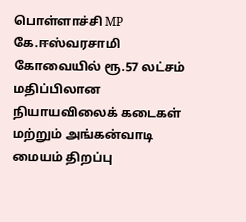பொள்ளாச்சி MP கே.ஈஸ்வரசாமி கோவையில் ரூ.57 லட்சம் மதிப்பிலான நியாயவிலைக் கடைகள் மற்றும் அங்கன்வாடி மையம் திறப்பு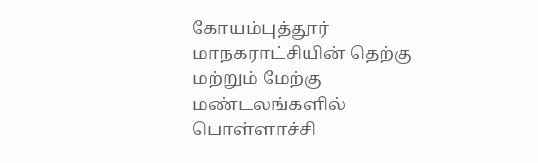கோயம்புத்தூர் மாநகராட்சியின் தெற்கு மற்றும் மேற்கு மண்டலங்களில் பொள்ளாச்சி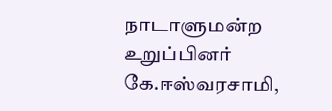நாடாளுமன்ற உறுப்பினர் கே.ஈஸ்வரசாமி,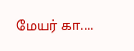மேயர் கா....